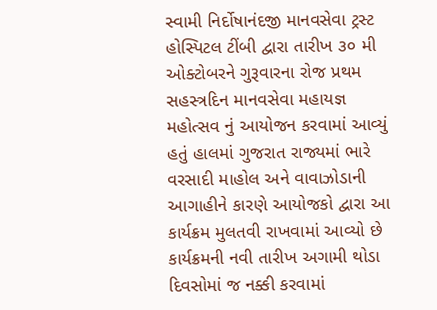સ્વામી નિર્દોષાનંદજી માનવસેવા ટ્રસ્ટ હોસ્પિટલ ટીંબી દ્વારા તારીખ ૩૦ મી ઓક્ટોબરને ગુરૂવારના રોજ પ્રથમ સહસ્ત્રદિન માનવસેવા મહાયજ્ઞ મહોત્સવ નું આયોજન કરવામાં આવ્યું હતું હાલમાં ગુજરાત રાજ્યમાં ભારે વરસાદી માહોલ અને વાવાઝોડાની આગાહીને કારણે આયોજકો દ્વારા આ કાર્યક્રમ મુલતવી રાખવામાં આવ્યો છે કાર્યક્રમની નવી તારીખ અગામી થોડા દિવસોમાં જ નક્કી કરવામાં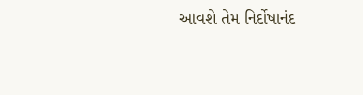આવશે તેમ નિર્દોષાનંદ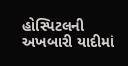હોસ્પિટલની અખબારી યાદીમાં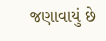જણાવાયું છે